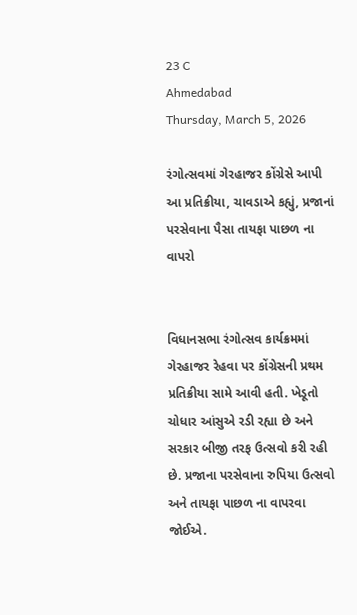23 C
Ahmedabad
Thursday, March 5, 2026

રંગોત્સવમાં ગેરહાજર કોંગ્રેસે આપી આ પ્રતિક્રીયા, ચાવડાએ કહ્યું, પ્રજાનાં પરસેવાના પૈસા તાયફા પાછળ ના વાપરો


વિધાનસભા રંગોત્સવ કાર્યક્રમમાં ગેરહાજર રેહવા પર કોંગ્રેસની પ્રથમ પ્રતિક્રીયા સામે આવી હતી. ખેડૂતો ચોધાર આંસુએ રડી રહ્યા છે અને સરકાર બીજી તરફ ઉત્સવો કરી રહી છે. પ્રજાના પરસેવાના રુપિયા ઉત્સવો અને તાયફા પાછળ ના વાપરવા જોઈએ.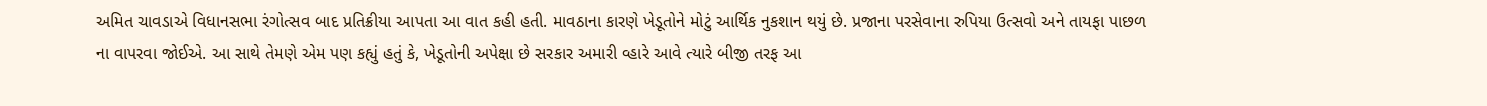અમિત ચાવડાએ વિધાનસભા રંગોત્સવ બાદ પ્રતિક્રીયા આપતા આ વાત કહી હતી. માવઠાના કારણે ખેડૂતોને મોટું આર્થિક નુકશાન થયું છે. પ્રજાના પરસેવાના રુપિયા ઉત્સવો અને તાયફા પાછળ ના વાપરવા જોઈએ. આ સાથે તેમણે એમ પણ કહ્યું હતું કે, ખેડૂતોની અપેક્ષા છે સરકાર અમારી વ્હારે આવે ત્યારે બીજી તરફ આ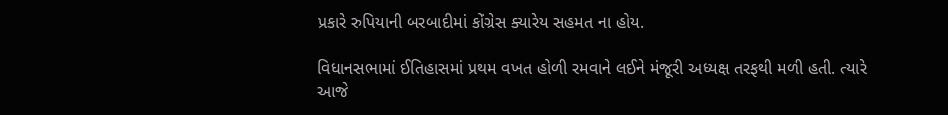પ્રકારે રુપિયાની બરબાદીમાં કોંગ્રેસ ક્યારેય સહમત ના હોય.

વિધાનસભામાં ઈતિહાસમાં પ્રથમ વખત હોળી રમવાને લઈને મંજૂરી અધ્યક્ષ તરફથી મળી હતી. ત્યારે આજે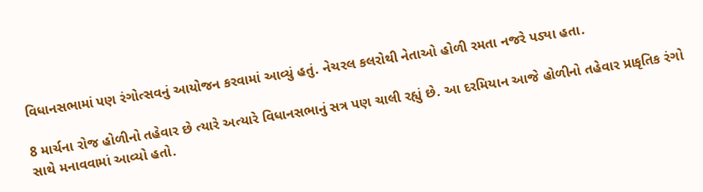વિધાનસભામાં પણ રંગોત્સવનું આયોજન કરવામાં આવ્યું હતું. નેચરલ કલરોથી નેતાઓ હોળી રમતા નજરે પડ્યા હતા.

8 માર્ચના રોજ હોળીનો તહેવાર છે ત્યારે અત્યારે વિધાનસભાનું સત્ર પણ ચાલી રહ્યું છે. આ દરમિયાન આજે હોળીનો તહેવાર પ્રાકૃતિક રંગો સાથે મનાવવામાં આવ્યો હતો.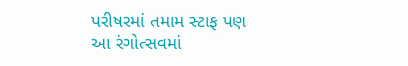પરીષરમાં તમામ સ્ટાફ પણ આ રંગોત્સવમાં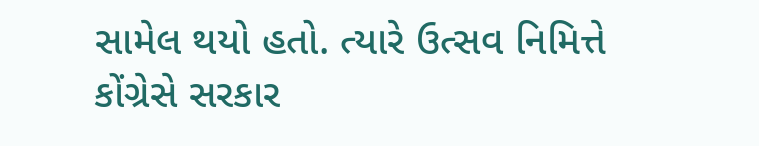સામેલ થયો હતો. ત્યારે ઉત્સવ નિમિત્તે કોંગ્રેસે સરકાર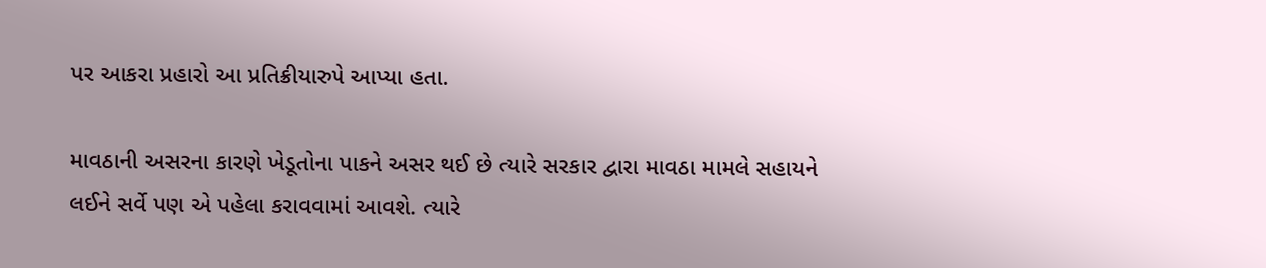પર આકરા પ્રહારો આ પ્રતિક્રીયારુપે આપ્યા હતા.

માવઠાની અસરના કારણે ખેડૂતોના પાકને અસર થઈ છે ત્યારે સરકાર દ્વારા માવઠા મામલે સહાયને લઈને સર્વે પણ એ પહેલા કરાવવામાં આવશે. ત્યારે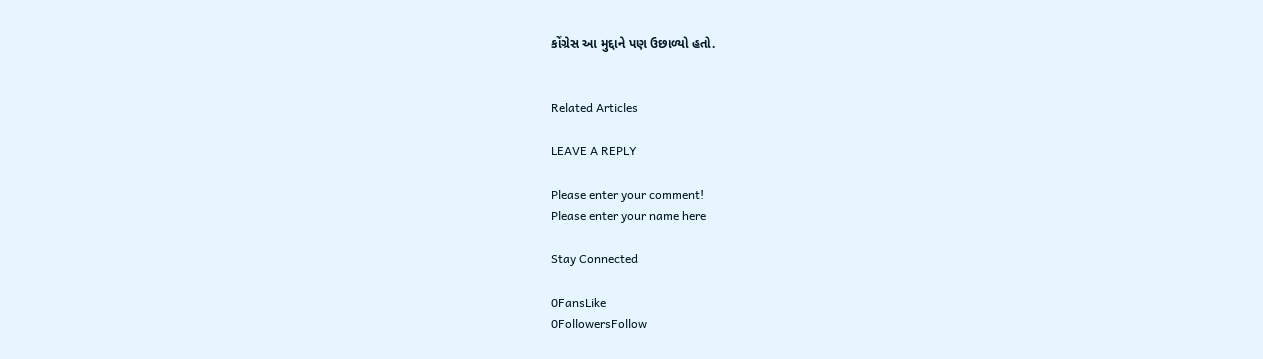કોંગ્રેસ આ મુદ્દાને પણ ઉછાળ્યો હતો.


Related Articles

LEAVE A REPLY

Please enter your comment!
Please enter your name here

Stay Connected

0FansLike
0FollowersFollow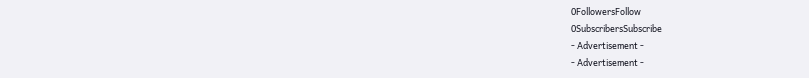0FollowersFollow
0SubscribersSubscribe
- Advertisement -
- Advertisement -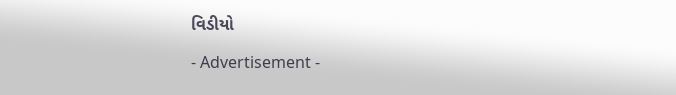વિડીયો

- Advertisement -